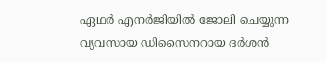ഏഥർ എനർജിയിൽ ജോലി ചെയ്യുന്ന വ്യവസായ ഡിസൈനറായ ദർശൻ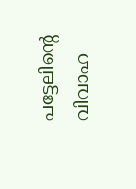പട്ടേലിന്‍റെ വിവാഹ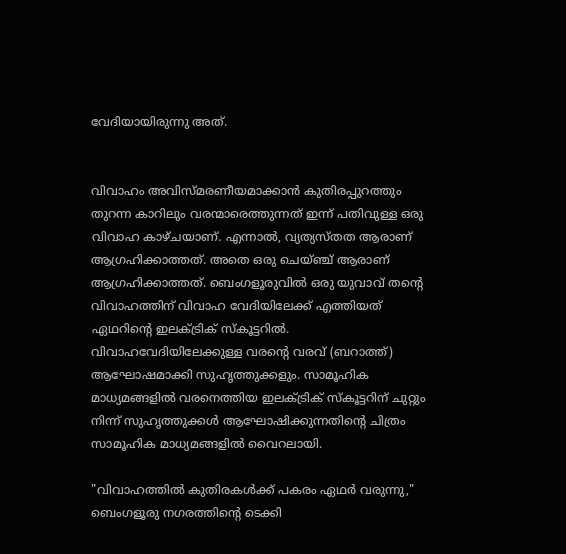വേദിയായിരുന്നു അത്.


വിവാഹം അവിസ്മരണീയമാക്കാന്‍ കുതിരപ്പുറത്തും തുറന്ന കാറിലും വരന്മാരെത്തുന്നത് ഇന്ന് പതിവുള്ള ഒരു വിവാഹ കാഴ്ചയാണ്. എന്നാല്‍, വ്യത്യസ്തത ആരാണ് ആഗ്രഹിക്കാത്തത്. അതെ ഒരു ചെയ്ഞ്ച് ആരാണ് ആഗ്രഹിക്കാത്തത്. ബെംഗളൂരുവില്‍ ഒരു യുവാവ് തന്‍റെ വിവാഹത്തിന് വിവാഹ വേദിയിലേക്ക് എത്തിയത് ഏഥറിന്‍റെ ഇലക്ട്രിക് സ്കൂട്ടറില്‍. വിവാഹവേദിയിലേക്കുള്ള വരന്‍റെ വരവ് (ബറാത്ത്) ആഘോഷമാക്കി സുഹൃത്തുക്കളും. സാമൂഹിക മാധ്യമങ്ങളില്‍ വരനെത്തിയ ഇലക്ട്രിക് സ്കൂട്ടറിന് ചുറ്റും നിന്ന് സുഹൃത്തുക്കള്‍ ആഘോഷിക്കുന്നതിന്‍റെ ചിത്രം സാമൂഹിക മാധ്യമങ്ങളില്‍ വൈറലായി.

"വിവാഹത്തില്‍ കുതിരകൾക്ക് പകരം ഏഥർ വരുന്നു," ബെംഗളൂരു നഗരത്തിന്‍റെ ടെക്കി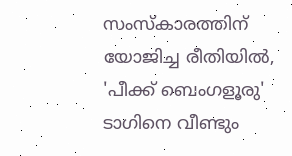സംസ്കാരത്തിന് യോജിച്ച രീതിയില്‍, 'പീക്ക് ബെംഗളൂരു' ടാഗിനെ വീണ്ടും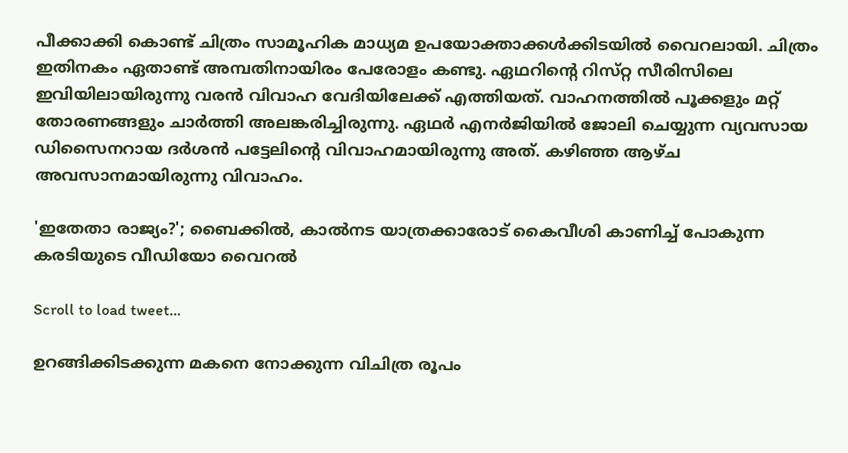പീക്കാക്കി കൊണ്ട് ചിത്രം സാമൂഹിക മാധ്യമ ഉപയോക്താക്കള്‍ക്കിടയില്‍ വൈറലായി. ചിത്രം ഇതിനകം ഏതാണ്ട് അമ്പതിനായിരം പേരോളം കണ്ടു. ഏഥറിന്‍റെ റിസ്‌റ്റ സീരിസിലെ ഇവിയിലായിരുന്നു വരന്‍ വിവാഹ വേദിയിലേക്ക് എത്തിയത്. വാഹനത്തില്‍ പൂക്കളും മറ്റ് തോരണങ്ങളും ചാര്‍ത്തി അലങ്കരിച്ചിരുന്നു. ഏഥർ എനർജിയിൽ ജോലി ചെയ്യുന്ന വ്യവസായ ഡിസൈനറായ ദർശൻ പട്ടേലിന്‍റെ വിവാഹമായിരുന്നു അത്. കഴിഞ്ഞ ആഴ്ച അവസാനമായിരുന്നു വിവാഹം.

'ഇതേതാ രാജ്യം?'; ബൈക്കില്‍, കാല്‍നട യാത്രക്കാരോട് കൈവീശി കാണിച്ച് പോകുന്ന കരടിയുടെ വീഡിയോ വൈറല്‍

Scroll to load tweet…

ഉറങ്ങിക്കിടക്കുന്ന മകനെ നോക്കുന്ന വിചിത്ര രൂപം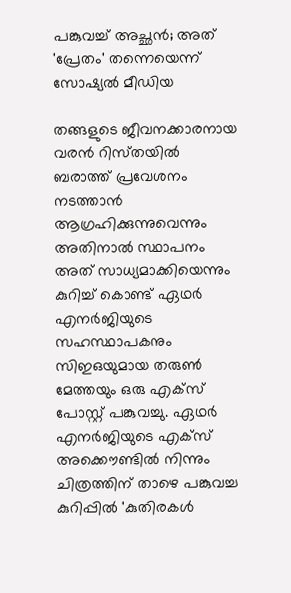പങ്കുവച്ച് അച്ഛന്‍; അത് 'പ്രേതം' തന്നെയെന്ന് സോഷ്യല്‍ മീഡിയ

തങ്ങളുടെ ജീവനക്കാരനായ വരന്‍ റിസ്‌തയിൽ ബരാത്ത് പ്രവേശനം നടത്താൻ ആഗ്രഹിക്കുന്നുവെന്നും അതിനാൽ സ്ഥാപനം അത് സാധ്യമാക്കിയെന്നും കുറിച്ച് കൊണ്ട് ഏഥർ എനർജിയുടെ സഹസ്ഥാപകനും സിഇഒയുമായ തരുൺ മേത്തയും ഒരു എക്സ് പോസ്റ്റ് പങ്കുവച്ചു. ഏഥര്‍ എനര്‍ജിയുടെ എക്സ് അക്കൌണ്ടില്‍ നിന്നും ചിത്രത്തിന് താഴെ പങ്കുവച്ച കുറിപ്പില്‍ 'കുതിരകൾ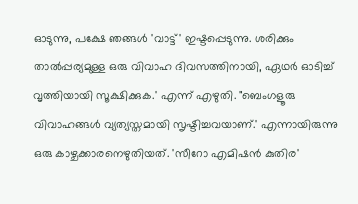ഓടുന്നു, പക്ഷേ ഞങ്ങൾ 'വാട്ട്' ഇഷ്ടപ്പെടുന്നു. ശരിക്കും താൽപ്പര്യമുള്ള ഒരു വിവാഹ ദിവസത്തിനായി, ഏഥർ ഓടിച്ച് വൃത്തിയായി സൂക്ഷിക്കുക.' എന്ന് എഴുതി. "ബെംഗളൂരു വിവാഹങ്ങൾ വ്യത്യസ്തമായി സൃഷ്ടിച്ചവയാണ്.' എന്നായിരുന്നു ഒരു കാഴ്ചക്കാരനെഴുതിയത്. 'സീറോ എമിഷൻ കുതിര'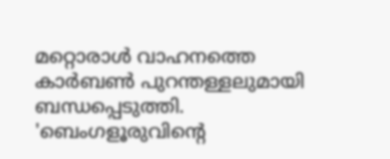മറ്റൊരാള്‍ വാഹനത്തെ കാര്‍ബണ്‍ പുറന്തള്ളലുമായി ബന്ധപ്പെടുത്തി. 'ബെംഗളൂരുവിന്‍റെ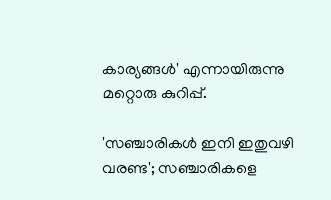കാര്യങ്ങൾ' എന്നായിരുന്നു മറ്റൊരു കുറിപ്പ്.

'സഞ്ചാരികള്‍ ഇനി ഇതുവഴി വരണ്ട'; സഞ്ചാരികളെ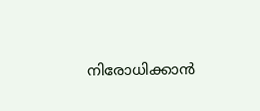നിരോധിക്കാന്‍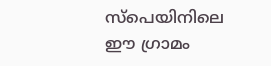സ്പെയിനിലെ ഈ ഗ്രാമം